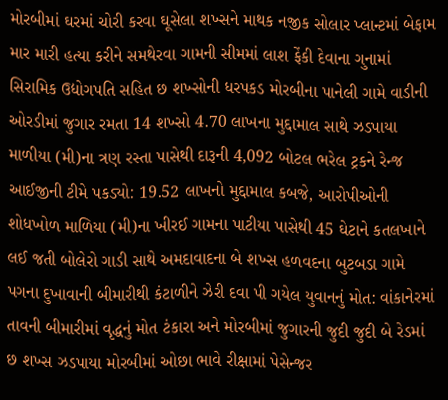મોરબીમાં ઘરમાં ચોરી કરવા ઘૂસેલા શખ્સને માથક નજીક સોલાર પ્લાન્ટમાં બેફામ માર મારી હત્યા કરીને સમથેરવા ગામની સીમમાં લાશ ફેંકી દેવાના ગુનામાં સિરામિક ઉદ્યોગપતિ સહિત છ શખ્સોની ધરપકડ મોરબીના પાનેલી ગામે વાડીની ઓરડીમાં જુગાર રમતા 14 શખ્સો 4.70 લાખના મુદ્દામાલ સાથે ઝડપાયા માળીયા (મી)ના ત્રણ રસ્તા પાસેથી દારૂની 4,092 બોટલ ભરેલ ટ્રકને રેન્જ આઈજીની ટીમે પકડ્યો: 19.52 લાખનો મુદ્દામાલ કબજે, આરોપીઓની શોધખોળ માળિયા (મી)ના ખીરઈ ગામના પાટીયા પાસેથી 45 ઘેટાને કતલખાને લઈ જતી બોલેરો ગાડી સાથે અમદાવાદના બે શખ્સ હળવદના બુટબડા ગામે પગના દુખાવાની બીમારીથી કંટાળીને ઝેરી દવા પી ગયેલ યુવાનનું મોત: વાંકાનેરમાં તાવની બીમારીમાં વૃદ્ધનું મોત ટંકારા અને મોરબીમાં જુગારની જુદી જુદી બે રેડમાં છ શખ્સ ઝડપાયા મોરબીમાં ઓછા ભાવે રીક્ષામાં પેસેન્જર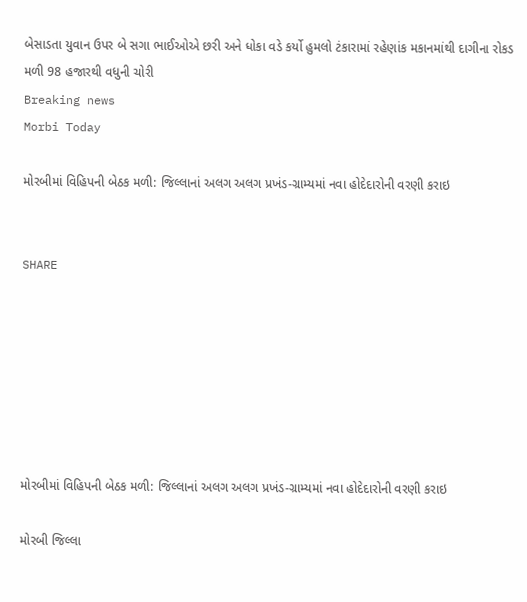બેસાડતા યુવાન ઉપર બે સગા ભાઈઓએ છરી અને ધોકા વડે કર્યો હુમલો ટંકારામાં રહેણાંક મકાનમાંથી દાગીના રોકડ મળી 98 હજારથી વધુની ચોરી
Breaking news
Morbi Today

મોરબીમાં વિહિપની બેઠક મળી: જિલ્લાનાં અલગ અલગ પ્રખંડ-ગ્રામ્યમાં નવા હોદેદારોની વરણી કરાઇ


SHARE







મોરબીમાં વિહિપની બેઠક મળી: જિલ્લાનાં અલગ અલગ પ્રખંડ-ગ્રામ્યમાં નવા હોદેદારોની વરણી કરાઇ

મોરબી જિલ્લા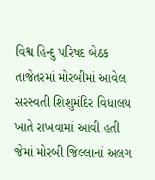વિશ્વ હિન્દુ પરિષદ બેઠક તાજેતરમાં મોરબીમાં આવેલ સરસ્વતી શિશુમંદિર વિધાલય ખાતે રાખવામાં આવી હતી જેમાં મોરબી જિલ્લાનાં અલગ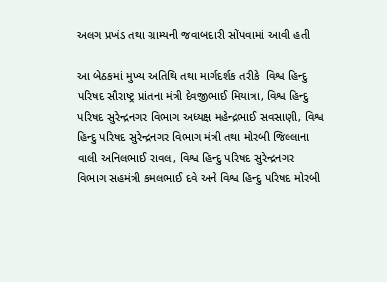અલગ પ્રખંડ તથા ગ્રામ્યની જવાબદારી સોંપવામાં આવી હતી

આ બેઠકમાં મુખ્ય અતિથિ તથા માર્ગદર્શક તરીકે  વિશ્વ હિન્દુ પરિષદ સૌરાષ્ટ્ર પ્રાંતના મંત્રી દેવજીભાઈ મિયાત્રા, વિશ્વ હિન્દુ પરિષદ સુરેન્દ્રનગર વિભાગ અધ્યક્ષ મહેન્દ્રભાઈ સવસાણી, વિશ્વ હિન્દુ પરિષદ સુરેન્દ્રનગર વિભાગ મંત્રી તથા મોરબી જિલ્લાના વાલી અનિલભાઈ રાવલ, વિશ્વ હિન્દુ પરિષદ સુરેન્દ્રનગર વિભાગ સહમંત્રી કમલભાઈ દવે અને વિશ્વ હિન્દુ પરિષદ મોરબી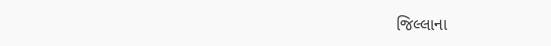જિલ્લાના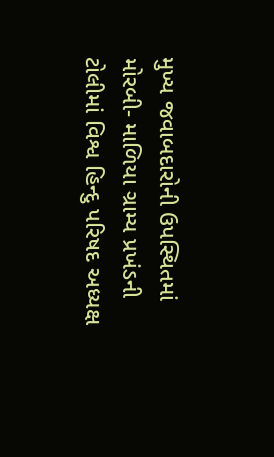મુખ્ય જવાબદારોની ઉપસ્થિતમાં મોરબી- માળિયા ગ્રામ્ય પ્રખંડની ટોલીમાં વિશ્વ હિન્દુ પરિષદ અધ્યક્ષ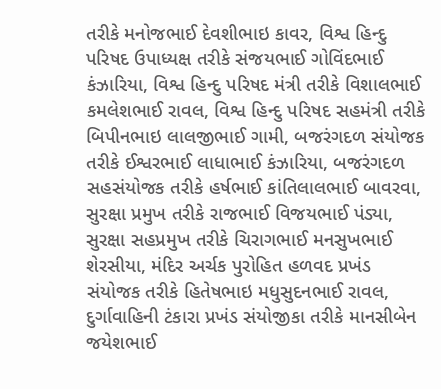તરીકે મનોજભાઈ દેવશીભાઇ કાવર, વિશ્વ હિન્દુ પરિષદ ઉપાધ્યક્ષ તરીકે સંજયભાઈ ગોવિંદભાઈ કંઝારિયા, વિશ્વ હિન્દુ પરિષદ મંત્રી તરીકે વિશાલભાઈ કમલેશભાઈ રાવલ, વિશ્વ હિન્દુ પરિષદ સહમંત્રી તરીકે બિપીનભાઇ લાલજીભાઈ ગામી, બજરંગદળ સંયોજક તરીકે ઈશ્વરભાઈ લાધાભાઈ કંઝારિયા, બજરંગદળ સહસંયોજક તરીકે હર્ષભાઈ કાંતિલાલભાઈ બાવરવા, સુરક્ષા પ્રમુખ તરીકે રાજભાઈ વિજયભાઈ પંડ્યા, સુરક્ષા સહપ્રમુખ તરીકે ચિરાગભાઈ મનસુખભાઈ શેરસીયા, મંદિર અર્ચક પુરોહિત હળવદ પ્રખંડ સંયોજક તરીકે હિતેષભાઇ મધુસુદનભાઈ રાવલ, દુર્ગાવાહિની ટંકારા પ્રખંડ સંયોજીકા તરીકે માનસીબેન જયેશભાઈ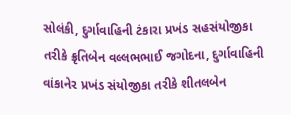સોલંકી, દુર્ગાવાહિની ટંકારા પ્રખંડ સહસંયોજીકા તરીકે ક્રૃતિબેન વલ્લભભાઈ જગોદના, દુર્ગાવાહિની વાંકાનેર પ્રખંડ સંયોજીકા તરીકે શીતલબેન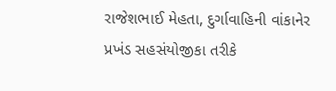રાજેશભાઈ મેહતા, દુર્ગાવાહિની વાંકાનેર પ્રખંડ સહસંયોજીકા તરીકે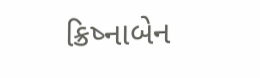ક્રિષ્નાબેન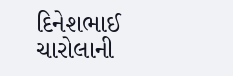દિનેશભાઈ ચારોલાની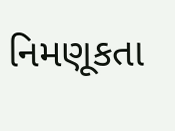નિમણૂકતા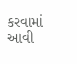કરવામાં આવી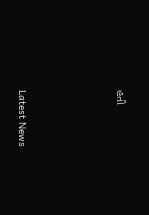હતી






Latest News